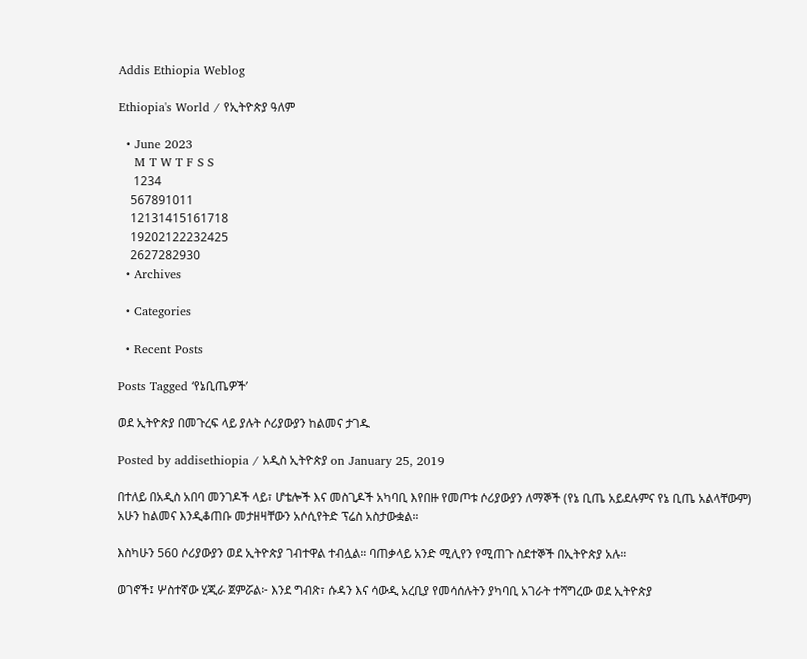Addis Ethiopia Weblog

Ethiopia's World / የኢትዮጵያ ዓለም

  • June 2023
    M T W T F S S
     1234
    567891011
    12131415161718
    19202122232425
    2627282930
  • Archives

  • Categories

  • Recent Posts

Posts Tagged ‘የኔቢጤዎች’

ወደ ኢትዮጵያ በመጉረፍ ላይ ያሉት ሶሪያውያን ከልመና ታገዱ

Posted by addisethiopia / አዲስ ኢትዮጵያ on January 25, 2019

በተለይ በአዲስ አበባ መንገዶች ላይ፣ ሆቴሎች እና መስጊዶች አካባቢ እየበዙ የመጦቱ ሶሪያውያን ለማኞች (የኔ ቢጤ አይደሉምና የኔ ቢጤ አልላቸውም) አሁን ከልመና እንዲቆጠቡ መታዘዛቸውን አሶሲየትድ ፕሬስ አስታውቋል።

እስካሁን 560 ሶሪያውያን ወደ ኢትዮጵያ ገብተዋል ተብሏል። ባጠቃላይ አንድ ሚሊየን የሚጠጉ ስደተኞች በኢትዮጵያ አሉ።

ወገኖች፤ ሦስተኛው ሂጂራ ጀምሯል፦ እንደ ግብጽ፣ ሱዳን እና ሳውዲ አረቢያ የመሳሰሉትን ያካባቢ አገራት ተሻግረው ወደ ኢትዮጵያ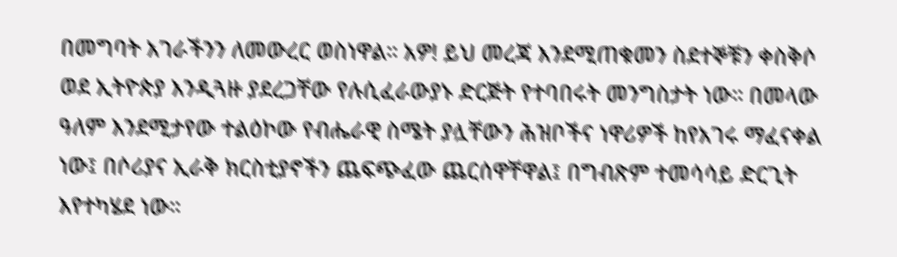በመግባት አገራችንን ለመውረር ወስነዋል። አዎ! ይህ መረጃ እንደሚጠቁመን ስደተኞቹን ቀስቅሶ ወደ ኢትዮጵያ እንዲጓዙ ያደረጋቸው የሉሲፈራውያኑ ድርጅት የተባበሩት መንግስታት ነው። በመላው ዓለም እንደሚታየው ተልዕኮው የብሔራዊ ስሜት ያሏቸውን ሕዝቦችና ነዋሪዎች ከየአገሩ ማፈናቀል ነው፤ በሶሪያና ኢራቅ ክርስቲያኖችን ጨፍጭፈው ጨርሰዋቸዋል፤ በግብጽም ተመሳሳይ ድርጊት እየተካሄደ ነው።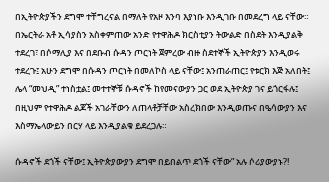በኢትዮጵያችን ደግሞ ተቸግረናል በማለት የአዞ እንባ እያነቡ እንዲገቡ በመደረግ ላይ ናቸው። በኤርትራ አቶ ኢሳያስን አስቀምጠው አንድ የተዋሕዶ ክርስቲያን ትውልድ በስደት እንዲያልቅ ተደረገ፣ በሶማሊያ እና በደቡብ ሱዳን ጦርነት ጀምረው ብዙ ስደተኞች ኢትዮጵያን እንዲወሩ ተደረጉ፤ አሁን ደግሞ በሱዳን ጦርነት በመለኮስ ላይ ናቸው፤ አንጠራጠር፤ የቱርክ እጅ አለበት፤ ሌላ “መህዲ” ተነስቷል፤ መተተኞቹ ሱዳኖች ከየመናውያን ጋር ወደ ኢትዮጵያ ገና ይጎርፋሉ፤ በዚህም የተዋሕዶ ልጆች አገራቸውን ለጠላቶቻቸው አስረክበው እንዲወጡና በዔሳውያን እና እስማኤላውይን በርሃ ላይ እንዲያልቁ ይደረጋሉ።

ሱዳኖች ደጎች ናቸው፤ ኢትዮጵያውያን ደግሞ በይበልጥ ደጎች ናቸው” አሉ ሶሪያውያኑ?!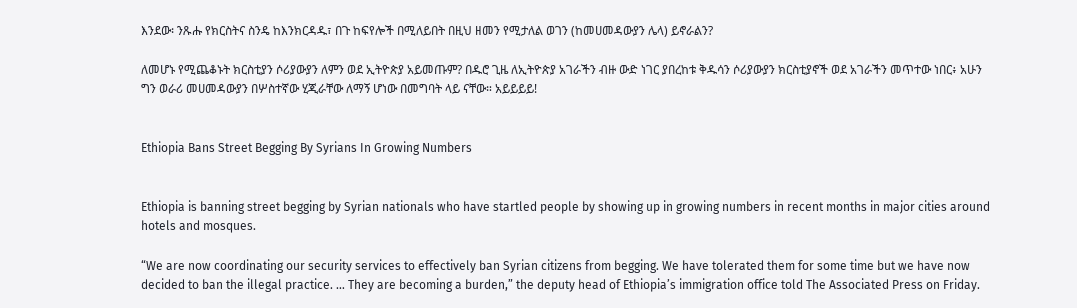እንደው፡ ንጹሑ የክርስትና ስንዴ ከእንክርዳዱ፣ በጉ ከፍየሎች በሚለይበት በዚህ ዘመን የሚታለል ወገን (ከመሀመዳውያን ሌላ) ይኖራልን?

ለመሆኑ የሚጨቆኑት ክርስቲያን ሶሪያውያን ለምን ወደ ኢትዮጵያ አይመጡም? በዱሮ ጊዜ ለኢትዮጵያ አገራችን ብዙ ውድ ነገር ያበረከቱ ቅዱሳን ሶሪያውያን ክርስቲያኖች ወደ አገራችን መጥተው ነበር፥ አሁን ግን ወራሪ መሀመዳውያን በሦስተኛው ሂጂራቸው ለማኝ ሆነው በመግባት ላይ ናቸው። አይይይይ!


Ethiopia Bans Street Begging By Syrians In Growing Numbers


Ethiopia is banning street begging by Syrian nationals who have startled people by showing up in growing numbers in recent months in major cities around hotels and mosques.

“We are now coordinating our security services to effectively ban Syrian citizens from begging. We have tolerated them for some time but we have now decided to ban the illegal practice. … They are becoming a burden,” the deputy head of Ethiopia’s immigration office told The Associated Press on Friday.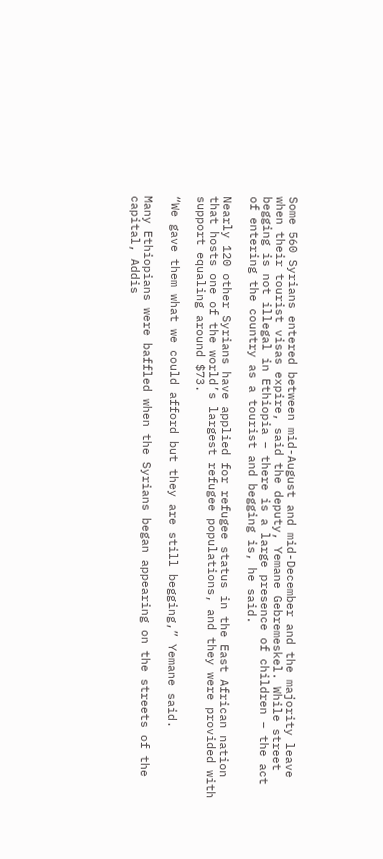Some 560 Syrians entered between mid-August and mid-December and the majority leave when their tourist visas expire, said the deputy, Yemane Gebremeskel. While street begging is not illegal in Ethiopia – there is a large presence of children – the act of entering the country as a tourist and begging is, he said.

Nearly 120 other Syrians have applied for refugee status in the East African nation that hosts one of the world’s largest refugee populations, and they were provided with support equaling around $73.

“We gave them what we could afford but they are still begging,” Yemane said.

Many Ethiopians were baffled when the Syrians began appearing on the streets of the capital, Addis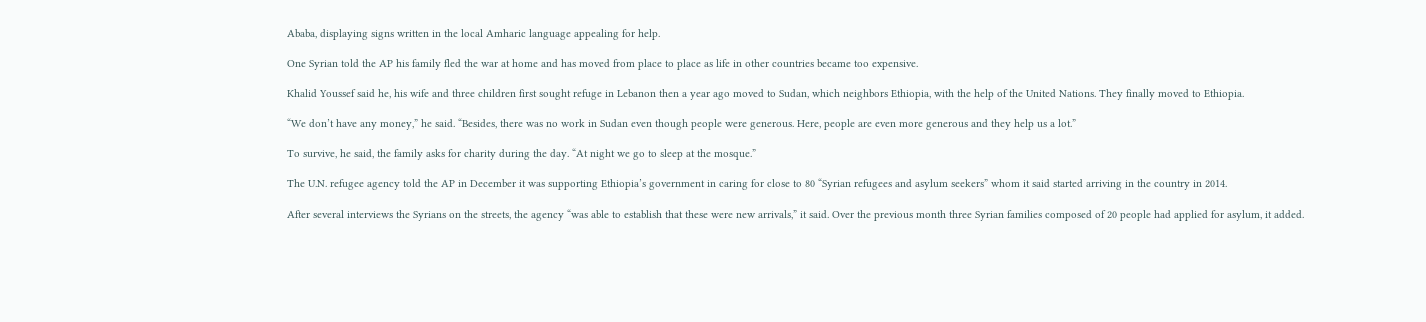Ababa, displaying signs written in the local Amharic language appealing for help.

One Syrian told the AP his family fled the war at home and has moved from place to place as life in other countries became too expensive.

Khalid Youssef said he, his wife and three children first sought refuge in Lebanon then a year ago moved to Sudan, which neighbors Ethiopia, with the help of the United Nations. They finally moved to Ethiopia.

“We don’t have any money,” he said. “Besides, there was no work in Sudan even though people were generous. Here, people are even more generous and they help us a lot.”

To survive, he said, the family asks for charity during the day. “At night we go to sleep at the mosque.”

The U.N. refugee agency told the AP in December it was supporting Ethiopia’s government in caring for close to 80 “Syrian refugees and asylum seekers” whom it said started arriving in the country in 2014.

After several interviews the Syrians on the streets, the agency “was able to establish that these were new arrivals,” it said. Over the previous month three Syrian families composed of 20 people had applied for asylum, it added.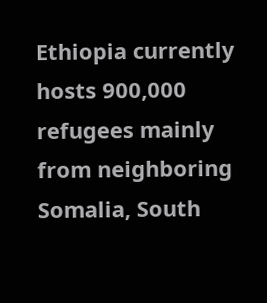Ethiopia currently hosts 900,000 refugees mainly from neighboring Somalia, South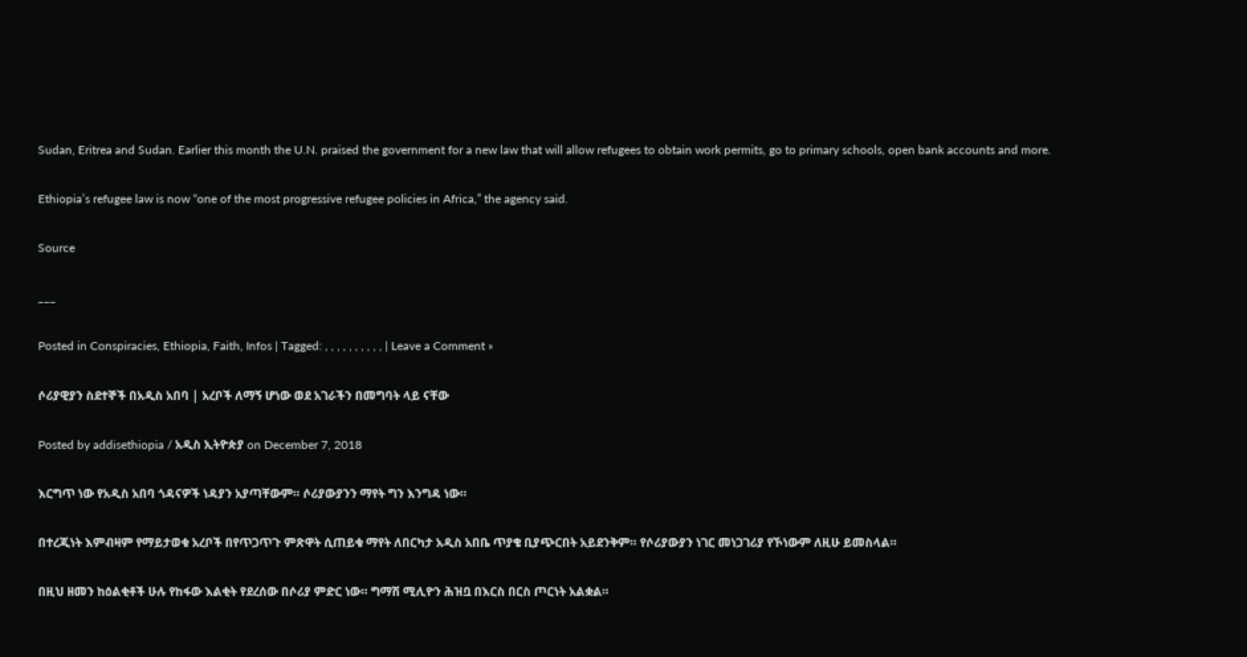Sudan, Eritrea and Sudan. Earlier this month the U.N. praised the government for a new law that will allow refugees to obtain work permits, go to primary schools, open bank accounts and more.

Ethiopia’s refugee law is now “one of the most progressive refugee policies in Africa,” the agency said.

Source

___

Posted in Conspiracies, Ethiopia, Faith, Infos | Tagged: , , , , , , , , , , | Leave a Comment »

ሶሪያዊያን ስደተኞች በአዲስ አበባ | አረቦች ለማኝ ሆነው ወደ አገራችን በመግባት ላይ ናቸው

Posted by addisethiopia / አዲስ ኢትዮጵያ on December 7, 2018

እርግጥ ነው የአዲስ አበባ ጎዳናዎች ነዳያን አያጣቸውም። ሶሪያውያንን ማየት ግን እንግዳ ነው።

በተረጂነት እምብዛም የማይታወቁ አረቦች በየጥጋጥጉ ምጽዋት ሲጠይቁ ማየት ለበርካታ አዲስ አበቤ ጥያቄ ቢያጭርበት አይደንቅም። የሶሪያውያን ነገር መነጋገሪያ የኾነውም ለዚሁ ይመስላል።

በዚህ ዘመን ከዕልቂቶች ሁሉ የከፋው እልቂት የደረሰው በሶሪያ ምድር ነው። ግማሽ ሚሊዮን ሕዝቧ በእርስ በርስ ጦርነት አልቋል።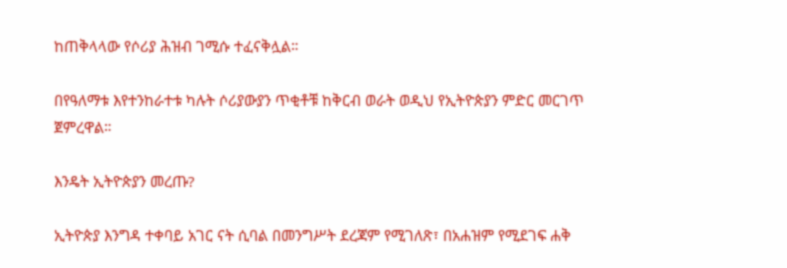ከጠቅላላው የሶሪያ ሕዝብ ገሚሱ ተፈናቅሏል።

በየዓለማቱ እየተንከራተቱ ካሉት ሶሪያውያን ጥቂቶቹ ከቅርብ ወራት ወዲህ የኢትዮጵያን ምድር መርገጥ ጀምረዋል።

እንዴት ኢትዮጵያን መረጡ?

ኢትዮጵያ እንግዳ ተቀባይ አገር ናት ሲባል በመንግሥት ደረጃም የሚገለጽ፣ በአሐዝም የሚደገፍ ሐቅ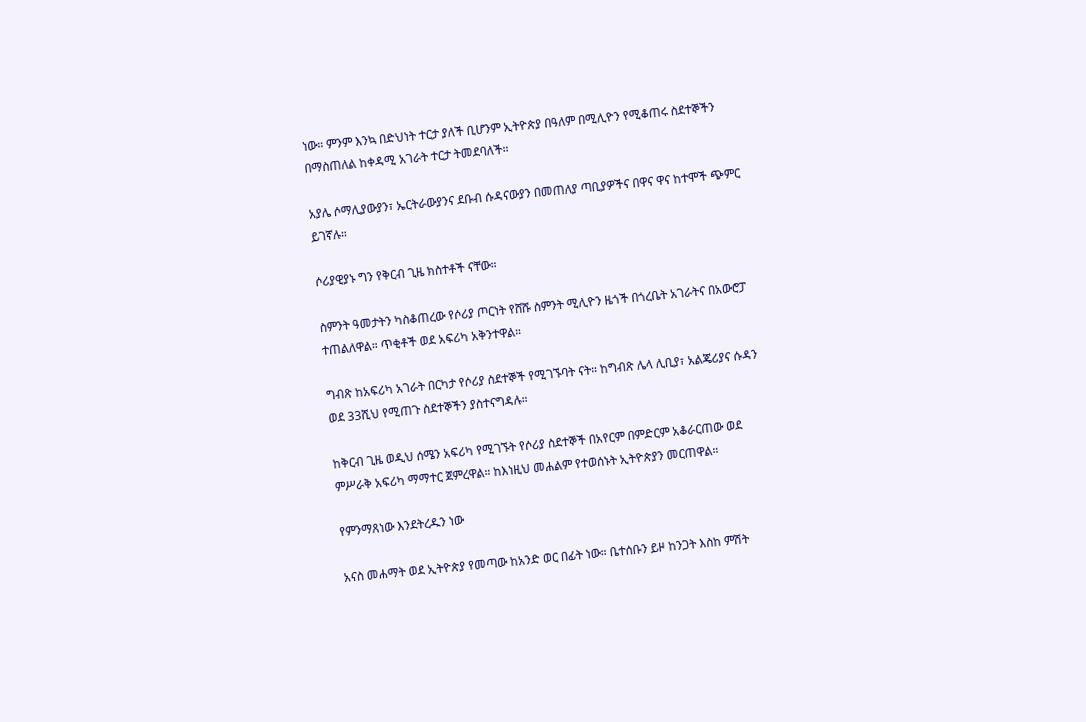ነው። ምንም እንኳ በድህነት ተርታ ያለች ቢሆንም ኢትዮጵያ በዓለም በሚሊዮን የሚቆጠሩ ስደተኞችን በማስጠለል ከቀዳሚ አገራት ተርታ ትመደባለች።

አያሌ ሶማሊያውያን፣ ኤርትራውያንና ደቡብ ሱዳናውያን በመጠለያ ጣቢያዎችና በዋና ዋና ከተሞች ጭምር ይገኛሉ።

ሶሪያዊያኑ ግን የቅርብ ጊዜ ክስተቶች ናቸው።

ስምንት ዓመታትን ካስቆጠረው የሶሪያ ጦርነት የሸሹ ስምንት ሚሊዮን ዜጎች በጎረቤት አገራትና በአውሮፓ ተጠልለዋል። ጥቂቶች ወደ አፍሪካ አቅንተዋል።

ግብጽ ከአፍሪካ አገራት በርካታ የሶሪያ ስደተኞች የሚገኙባት ናት። ከግብጽ ሌላ ሊቢያ፣ አልጄሪያና ሱዳን ወደ 33ሺህ የሚጠጉ ስደተኞችን ያስተናግዳሉ።

ከቅርብ ጊዜ ወዲህ ሰሜን አፍሪካ የሚገኙት የሶሪያ ስደተኞች በአየርም በምድርም አቆራርጠው ወደ ምሥራቅ አፍሪካ ማማተር ጀምረዋል። ከእነዚህ መሐልም የተወሰኑት ኢትዮጵያን መርጠዋል።

የምንማጸነው እንደትረዱን ነው

አናስ መሐማት ወደ ኢትዮጵያ የመጣው ከአንድ ወር በፊት ነው። ቤተሰቡን ይዞ ከንጋት እስከ ምሽት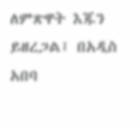ለምጽዋት እጁን ይዘረጋል፤ በአዲስ አበባ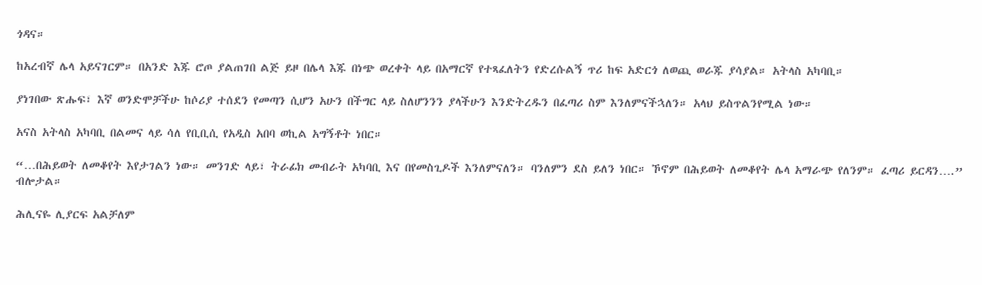ጎዳና።

ከአረብኛ ሌላ አይናገርም። በአንድ እጁ ሮጦ ያልጠገበ ልጅ ይዞ በሌላ እጁ በነጭ ወረቀት ላይ በአማርኛ የተጻፈለትን የድረሱልኝ ጥሪ ከፍ አድርጎ ለወጪ ወራጁ ያሳያል። አትላስ አካባቢ።

ያነገበው ጽሑፍ፣ እኛ ወንድሞቻችሁ ከሶሪያ ተሰደን የመጣን ሲሆን አሁን በችግር ላይ ስለሆንንን ያላችሁን እንድትረዱን በፈጣሪ ስም እንለምናችኋለን። አላህ ይስጥልንየሚል ነው።

አናስ አትላስ አካባቢ በልመና ላይ ሳለ የቢቢሲ የአዲስ አበባ ወኪል አግኝቶት ነበር።

“…በሕይወት ለመቆየት እየታገልን ነው። መንገድ ላይ፣ ትራፊክ መብራት አካባቢ እና በየመስጊዶች እንለምናለን። ባንለምን ደስ ይለን ነበር። ኾኖም በሕይወት ለመቆየት ሌላ አማራጭ የለንም። ፈጣሪ ይርዳን….” ብሎታል።

ሕሊናዬ ሊያርፍ አልቻለም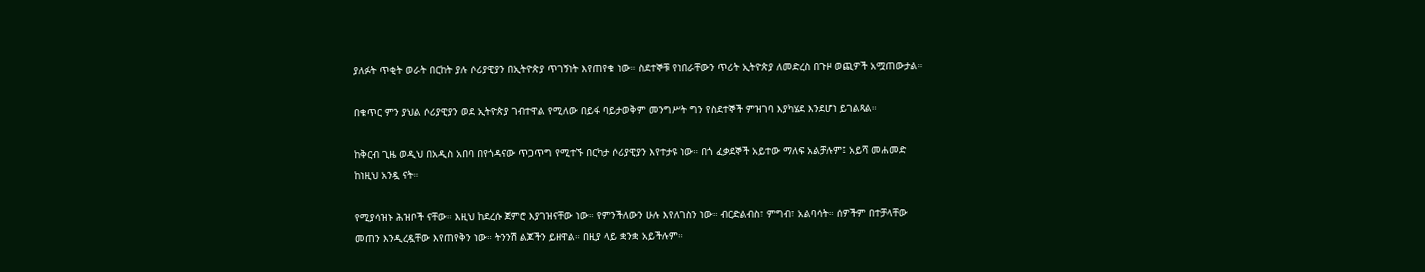ያለፉት ጥቂት ወራት በርከት ያሉ ሶሪያዊያን በኢትዮጵያ ጥገኝነት እየጠየቁ ነው። ስደተኞቹ የነበራቸውን ጥሪት ኢትዮጵያ ለመድረስ በጉዞ ወጪዎች አሟጠውታል።

በቁጥር ምን ያህል ሶሪያዊያን ወደ ኢትዮጵያ ገብተዋል የሚለው በይፋ ባይታወቅም መንግሥት ግን የስደተኞች ምዝገባ እያካሄደ እንደሆነ ይገልጻል።

ከቅርብ ጊዜ ወዲህ በአዲስ አበባ በየጎዳናው ጥጋጥግ የሚተኙ በርካታ ሶሪያዊያን እየተታዩ ነው። በጎ ፈቃደኞች አይተው ማለፍ አልቻሉም፤ አይሻ መሐመድ ከነዚህ አንዷ ናት።

የሚያሳዝኑ ሕዝቦች ናቸው። እዚህ ከደረሱ ጀምሮ እያገዝናቸው ነው። የምንችለውን ሁሉ እየለገስን ነው። ብርድልብስ፣ ምግብ፣ አልባሳት። ሰዎችም በተቻላቸው መጠን እንዲረዷቸው እየጠየቅን ነው። ትንንሽ ልጆችን ይዘዋል። በዚያ ላይ ቋንቋ አይችሉም።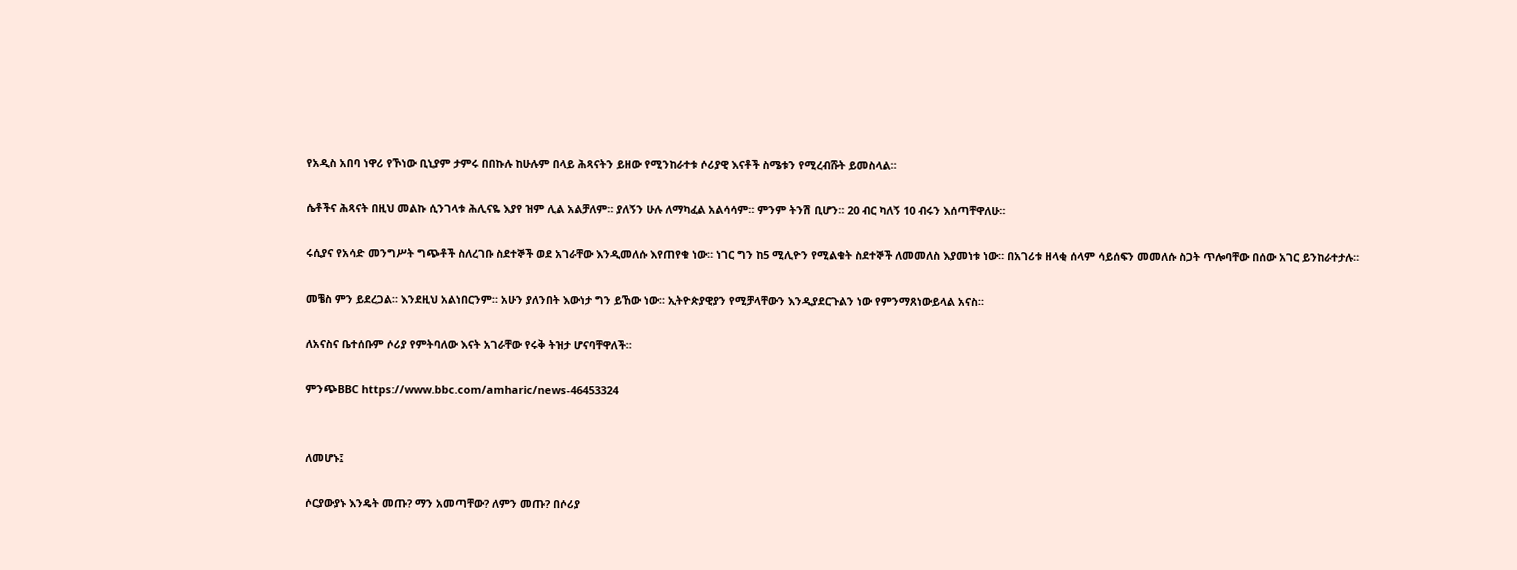የአዲስ አበባ ነዋሪ የኾነው ቢኒያም ታምሩ በበኩሉ ከሁሉም በላይ ሕጻናትን ይዘው የሚንከራተቱ ሶሪያዊ እናቶች ስሜቱን የሚረብሹት ይመስላል።

ሴቶችና ሕጻናት በዚህ መልኩ ሲንገላቱ ሕሊናዬ እያየ ዝም ሊል አልቻለም። ያለኝን ሁሉ ለማካፈል አልሳሳም። ምንም ትንሽ ቢሆን። 20 ብር ካለኝ 10 ብሩን እሰጣቸዋለሁ።

ሩሲያና የአሳድ መንግሥት ግጭቶች ስለረገቡ ስደተኞች ወደ አገራቸው እንዲመለሱ እየጠየቁ ነው። ነገር ግን ከ5 ሚሊዮን የሚልቁት ስደተኞች ለመመለስ እያመነቱ ነው። በአገሪቱ ዘላቂ ሰላም ሳይሰፍን መመለሱ ስጋት ጥሎባቸው በሰው አገር ይንከራተታሉ።

መቼስ ምን ይደረጋል። እንደዚህ አልነበርንም። አሁን ያለንበት እውነታ ግን ይኸው ነው። ኢትዮጵያዊያን የሚቻላቸውን እንዲያደርጉልን ነው የምንማጸነውይላል አናስ።

ለአናስና ቤተሰቡም ሶሪያ የምትባለው እናት አገራቸው የሩቅ ትዝታ ሆናባቸዋለች።

ምንጭBBC https://www.bbc.com/amharic/news-46453324


ለመሆኑ፤

ሶርያውያኑ እንዴት መጡ? ማን አመጣቸው? ለምን መጡ? በሶሪያ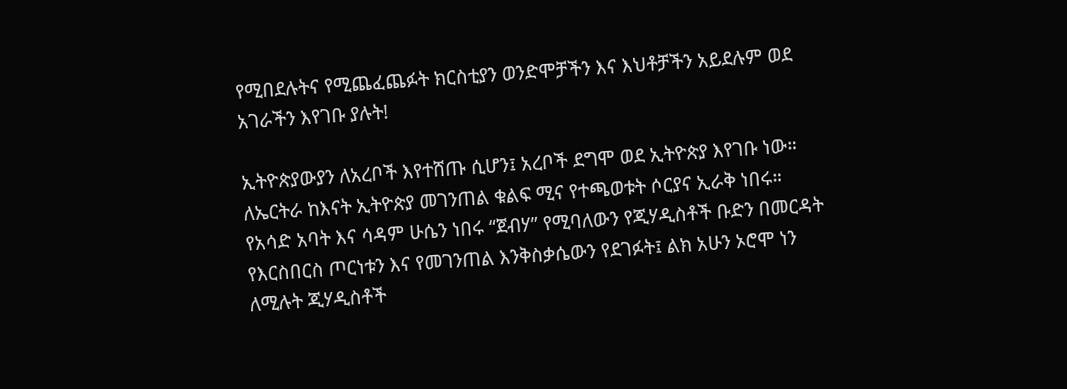የሚበደሉትና የሚጨፈጨፉት ክርስቲያን ወንድሞቻችን እና እህቶቻችን አይደሉም ወደ አገራችን እየገቡ ያሉት!

ኢትዮጵያውያን ለአረቦች እየተሸጡ ሲሆን፤ አረቦች ደግሞ ወደ ኢትዮጵያ እየገቡ ነው። ለኤርትራ ከእናት ኢትዮጵያ መገንጠል ቁልፍ ሚና የተጫወቱት ሶርያና ኢራቅ ነበሩ። የአሳድ አባት እና ሳዳም ሁሴን ነበሩ “ጀብሃ” የሚባለውን የጂሃዲስቶች ቡድን በመርዳት የእርስበርስ ጦርነቱን እና የመገንጠል እንቅስቃሴውን የደገፉት፤ ልክ አሁን ኦሮሞ ነን ለሚሉት ጂሃዲስቶች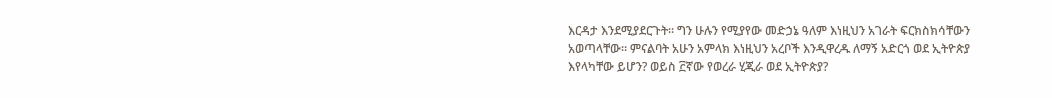እርዳታ እንደሚያደርጉት። ግን ሁሉን የሚያየው መድኃኔ ዓለም እነዚህን አገራት ፍርክስክሳቸውን አወጣላቸው። ምናልባት አሁን አምላክ እነዚህን አረቦች እንዲዋረዱ ለማኝ አድርጎ ወደ ኢትዮጵያ እየላካቸው ይሆን? ወይስ ፫ኛው የወረራ ሂጂራ ወደ ኢትዮጵያ?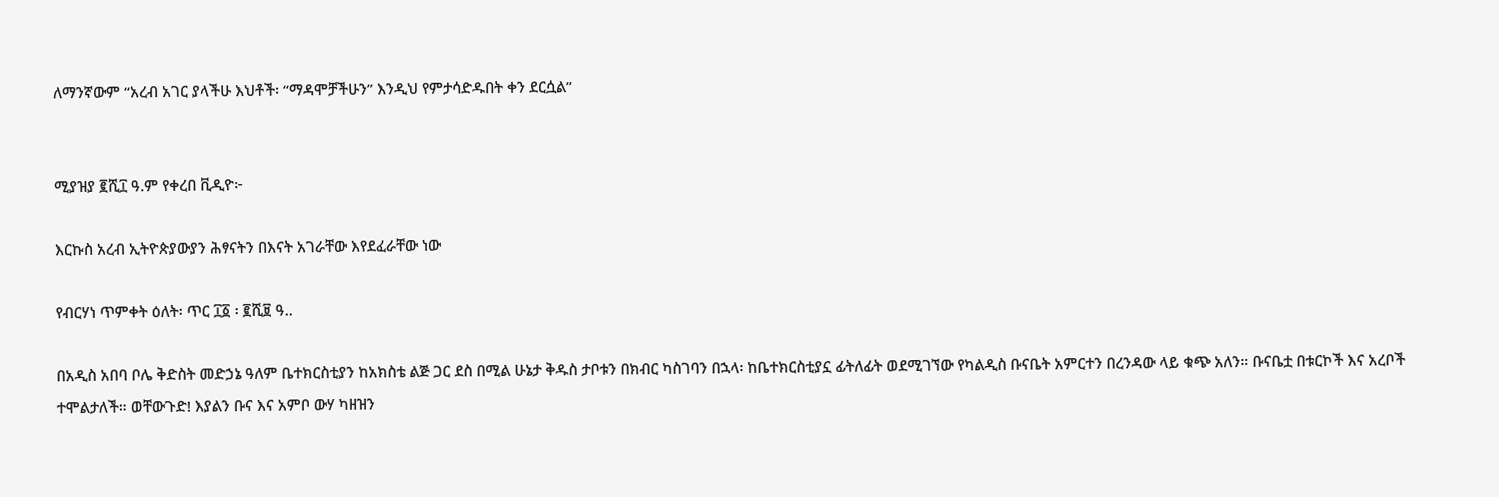ለማንኛውም “አረብ አገር ያላችሁ እህቶች፡ “ማዳሞቻችሁን” እንዲህ የምታሳድዱበት ቀን ደርሷል”


ሚያዝያ ፪ሺ፲ ዓ.ም የቀረበ ቪዲዮ፦

እርኩስ አረብ ኢትዮጵያውያን ሕፃናትን በእናት አገራቸው እየደፈራቸው ነው

የብርሃነ ጥምቀት ዕለት፡ ጥር ፲፩ ፡ ፪ሺ፱ ዓ..

በአዲስ አበባ ቦሌ ቅድስት መድኃኔ ዓለም ቤተክርስቲያን ከአክስቴ ልጅ ጋር ደስ በሚል ሁኔታ ቅዱስ ታቦቱን በክብር ካስገባን በኋላ፡ ከቤተክርስቲያኗ ፊትለፊት ወደሚገኘው የካልዲስ ቡናቤት አምርተን በረንዳው ላይ ቁጭ አለን። ቡናቤቷ በቱርኮች እና አረቦች ተሞልታለች። ወቸውጉድ! እያልን ቡና እና አምቦ ውሃ ካዘዝን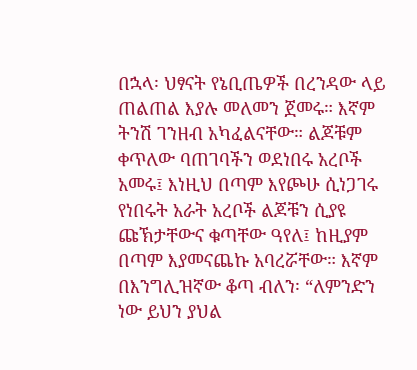በኋላ፡ ህፃናት የኔቢጤዎች በረንዳው ላይ ጠልጠል እያሉ መለመን ጀመሩ። እኛም ትንሽ ገንዘብ አካፈልናቸው። ልጆቹም ቀጥለው ባጠገባችን ወደነበሩ አረቦች አመሩ፤ እነዚህ በጣም እየጮሁ ሲነጋገሩ የነበሩት አራት አረቦች ልጆቹን ሲያዩ ጩኽታቸውና ቁጣቸው ዓየለ፤ ከዚያም በጣም እያመናጨኩ አባረሯቸው። እኛም በእንግሊዝኛው ቆጣ ብለን፡ “ለምንድን ነው ይህን ያህል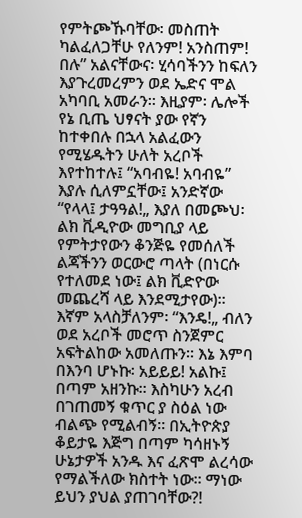የምትጮኹባቸው፡ መስጠት ካልፈለጋቸሁ የለንም! አንስጠም! በሉ” አልናቸውና፡ ሂሳባችንን ከፍለን እያጉረመረምን ወደ ኤድና ሞል አካባቢ አመራን። እዚያም፡ ሌሎች የኔ ቢጤ ህፃናት ያው የኛን ከተቀበሉ በኋላ አልፈውን የሚሄዱትን ሁለት አረቦች እየተከተሉ፤ “አባብዬ! አባብዬ” እያሉ ሲለምኗቸው፤ አንድኛው “የላላ፤ ታዓዓል!„ እያለ በመጮህ፡ ልክ ቪዲዮው መግቢያ ላይ የምትታየውን ቆንጅዬ የመሰለች ልጃችንን ወርውሮ ጣላት (በነርሱ የተለመደ ነው፤ ልክ ቪድዮው መጨረሻ ላይ እንደሚታየው)። እኛም አላስቻለንም፡ “እንዴ!„ ብለን ወደ አረቦች መሮጥ ስንጀምር አፍትልከው አመለጡን። እኔ እምባ በእንባ ሆኑኩ፡ አይይይ! አልኩ፤ በጣም አዘንኩ። እስካሁን አረብ በገጠመኝ ቁጥር ያ ስዕል ነው ብልጭ የሚልብኝ። በኢትዮጵያ ቆይታዬ እጅግ በጣም ካሳዘኑኝ ሁኔታዎች አንዱ እና ፈጽሞ ልረሳው የማልችለው ክስተት ነው። ማነው ይህን ያህል ያጠገባቸው?!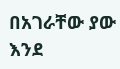በአገራቸው ያው እንደ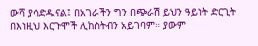ውሻ ያሳድዱናል፤ በአገራችን ግን በጭራሽ ይህን ዓይነት ድርጊት በእነዚህ እርጉሞች ሊከስትብን አይገባም። ያውም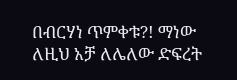በብርሃነ ጥምቀቱ?! ማነው ለዚህ አቻ ለሌለው ድፍረት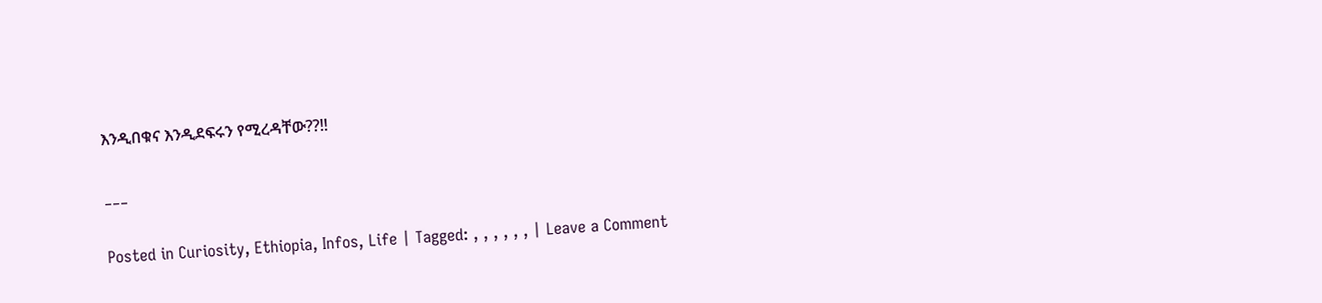እንዲበቁና እንዲደፍሩን የሚረዳቸው??!!

___

Posted in Curiosity, Ethiopia, Infos, Life | Tagged: , , , , , , | Leave a Comment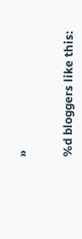»


%d bloggers like this: